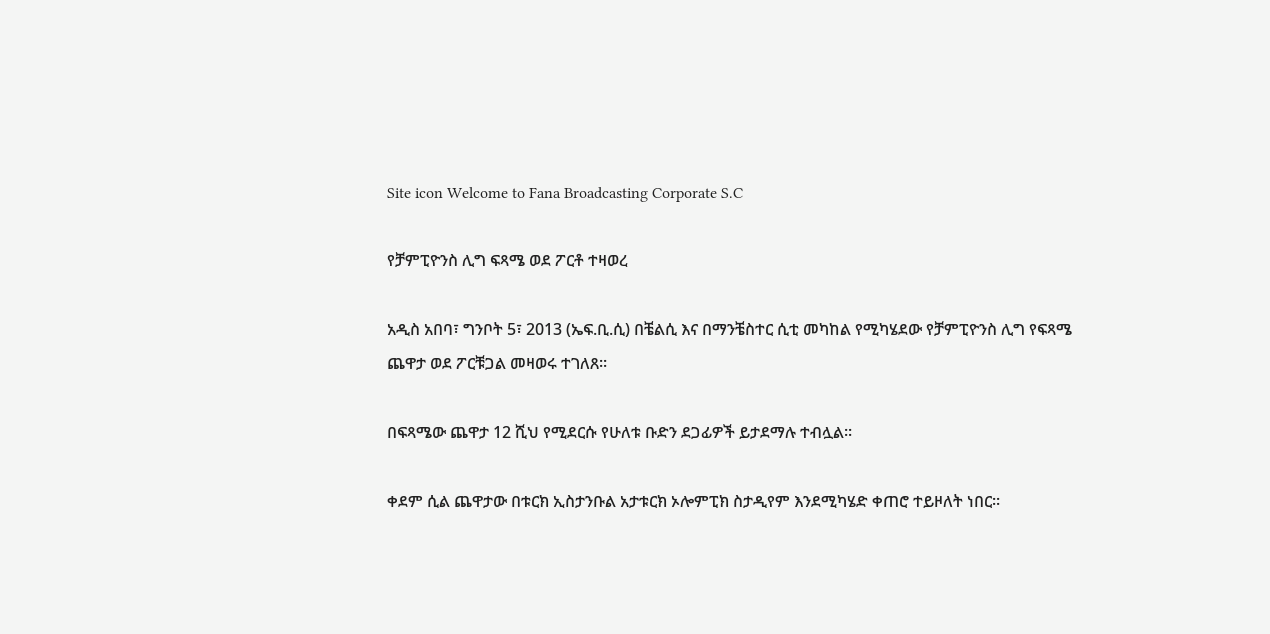Site icon Welcome to Fana Broadcasting Corporate S.C

የቻምፒዮንስ ሊግ ፍጻሜ ወደ ፖርቶ ተዛወረ

አዲስ አበባ፣ ግንቦት 5፣ 2013 (ኤፍ.ቢ.ሲ) በቼልሲ እና በማንቼስተር ሲቲ መካከል የሚካሄደው የቻምፒዮንስ ሊግ የፍጻሜ ጨዋታ ወደ ፖርቹጋል መዛወሩ ተገለጸ፡፡

በፍጻሜው ጨዋታ 12 ሺህ የሚደርሱ የሁለቱ ቡድን ደጋፊዎች ይታደማሉ ተብሏል፡፡

ቀደም ሲል ጨዋታው በቱርክ ኢስታንቡል አታቱርክ ኦሎምፒክ ስታዲየም እንደሚካሄድ ቀጠሮ ተይዞለት ነበር፡፡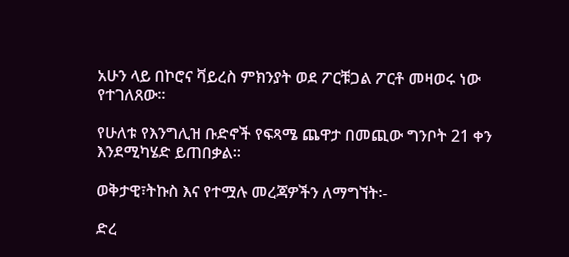አሁን ላይ በኮሮና ቫይረስ ምክንያት ወደ ፖርቹጋል ፖርቶ መዛወሩ ነው የተገለጸው፡፡

የሁለቱ የእንግሊዝ ቡድኖች የፍጻሜ ጨዋታ በመጪው ግንቦት 21 ቀን እንደሚካሄድ ይጠበቃል፡፡

ወቅታዊ፣ትኩስ እና የተሟሉ መረጃዎችን ለማግኘት፡-

ድረ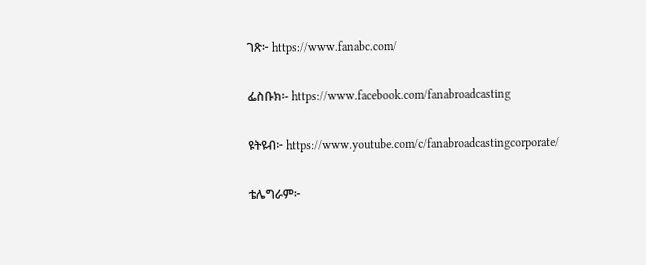ገጽ፦ https://www.fanabc.com/

ፌስቡክ፡- https://www.facebook.com/fanabroadcasting

ዩትዩብ፦ https://www.youtube.com/c/fanabroadcastingcorporate/

ቴሌግራም፦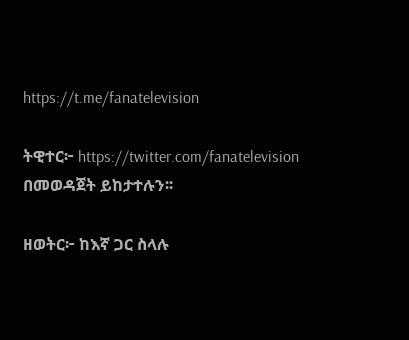https://t.me/fanatelevision

ትዊተር፦ https://twitter.com/fanatelevision በመወዳጀት ይከታተሉን፡፡

ዘወትር፦ ከእኛ ጋር ስላሉ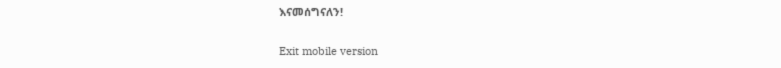እናመሰግናለን!

Exit mobile version